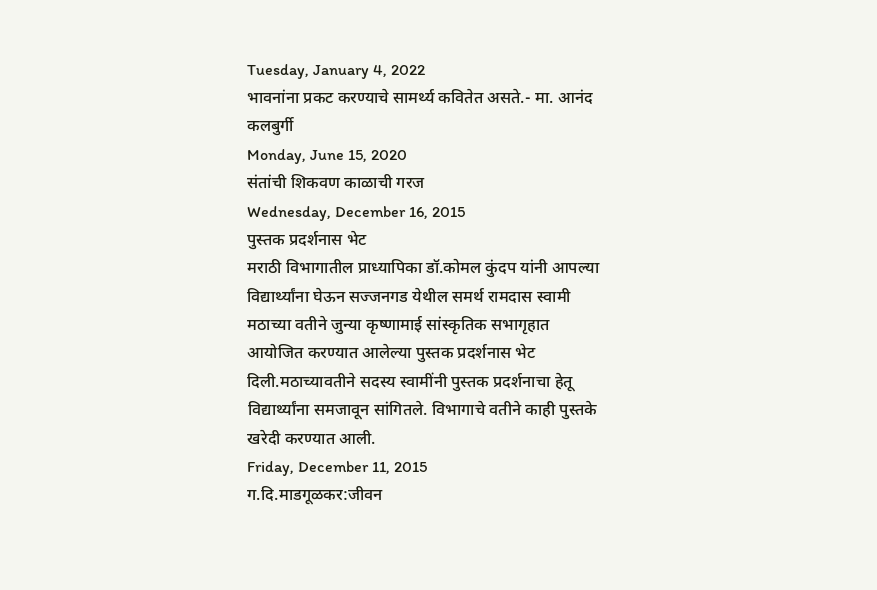Tuesday, January 4, 2022
भावनांना प्रकट करण्याचे सामर्थ्य कवितेत असते.- मा. आनंद कलबुर्गी
Monday, June 15, 2020
संतांची शिकवण काळाची गरज
Wednesday, December 16, 2015
पुस्तक प्रदर्शनास भेट
मराठी विभागातील प्राध्यापिका डॉ.कोमल कुंदप यांनी आपल्या विद्यार्थ्यांना घेऊन सज्जनगड येथील समर्थ रामदास स्वामी मठाच्या वतीने जुन्या कृष्णामाई सांस्कृतिक सभागृहात आयोजित करण्यात आलेल्या पुस्तक प्रदर्शनास भेट दिली.मठाच्यावतीने सदस्य स्वामींनी पुस्तक प्रदर्शनाचा हेतू विद्यार्थ्यांना समजावून सांगितले. विभागाचे वतीने काही पुस्तके खरेदी करण्यात आली.
Friday, December 11, 2015
ग.दि.माडगूळकर:जीवन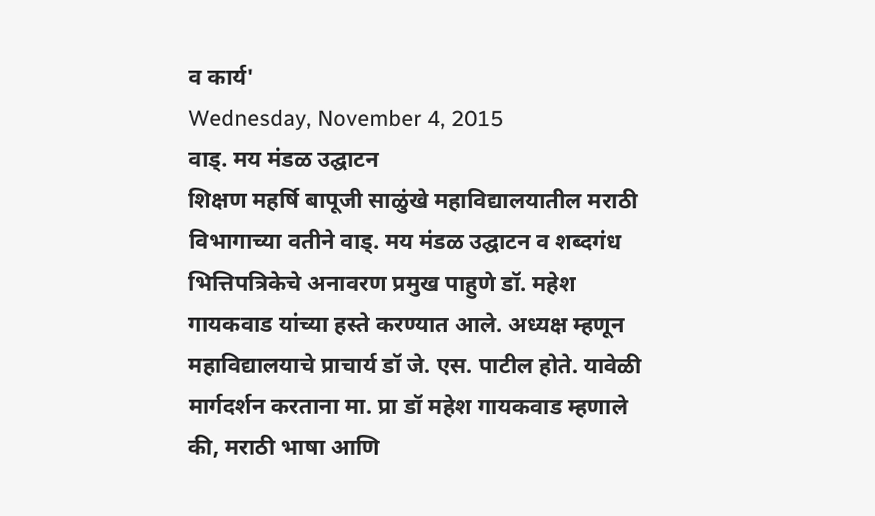व कार्य'
Wednesday, November 4, 2015
वाड्. मय मंडळ उद्घाटन
शिक्षण महर्षि बापूजी साळुंखे महाविद्यालयातील मराठी विभागाच्या वतीने वाड्. मय मंडळ उद्घाटन व शब्दगंध भित्तिपत्रिकेचे अनावरण प्रमुख पाहुणे डॉ. महेश गायकवाड यांच्या हस्ते करण्यात आले. अध्यक्ष म्हणून महाविद्यालयाचे प्राचार्य डॉ जे. एस. पाटील होते. यावेळी मार्गदर्शन करताना मा. प्रा डॉ महेश गायकवाड म्हणाले की, मराठी भाषा आणि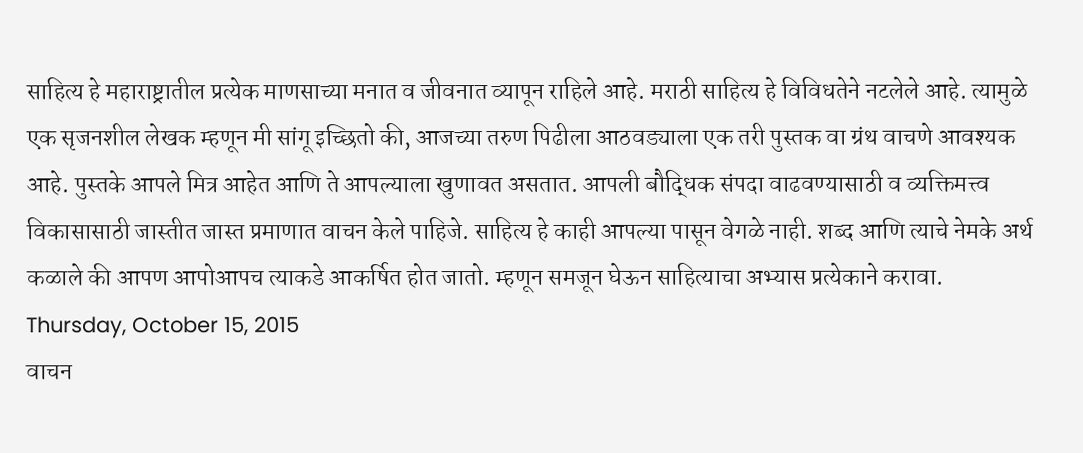साहित्य हे महाराष्ट्रातील प्रत्येक माणसाच्या मनात व जीवनात व्यापून राहिले आहे. मराठी साहित्य हे विविधतेने नटलेले आहे. त्यामुळे एक सृजनशील लेखक म्हणून मी सांगू इच्छितो की, आजच्या तरुण पिढीला आठवड्याला एक तरी पुस्तक वा ग्रंथ वाचणे आवश्यक आहे. पुस्तके आपले मित्र आहेत आणि ते आपल्याला खुणावत असतात. आपली बौद्धिक संपदा वाढवण्यासाठी व व्यक्तिमत्त्व विकासासाठी जास्तीत जास्त प्रमाणात वाचन केले पाहिजे. साहित्य हे काही आपल्या पासून वेगळे नाही. शब्द आणि त्याचे नेमके अर्थ कळाले की आपण आपोआपच त्याकडे आकर्षित होत जातो. म्हणून समजून घेऊन साहित्याचा अभ्यास प्रत्येकाने करावा.
Thursday, October 15, 2015
वाचन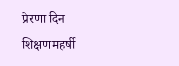प्रेरणा दिन
शिक्षणमहर्षी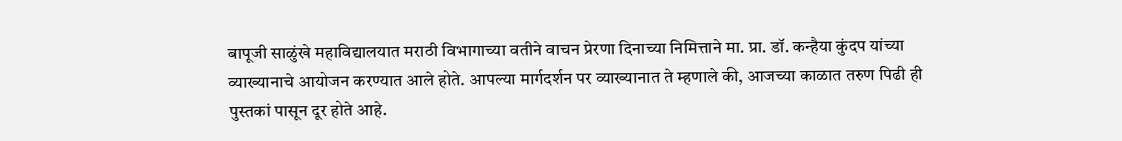बापूजी साळुंखे महाविद्यालयात मराठी विभागाच्या वतीने वाचन प्रेरणा दिनाच्या निमित्ताने मा. प्रा. डॉ. कन्हैया कुंदप यांच्या व्याख्यानाचे आयोजन करण्यात आले होते. आपल्या मार्गदर्शन पर व्याख्यानात ते म्हणाले की, आजच्या काळात तरुण पिढी ही पुस्तकां पासून दूर होते आहे.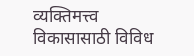व्यक्तिमत्त्व विकासासाठी विविध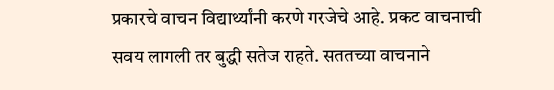प्रकारचे वाचन विद्यार्थ्यांनी करणे गरजेचे आहे. प्रकट वाचनाची सवय लागली तर बुद्धी सतेज राहते. सततच्या वाचनाने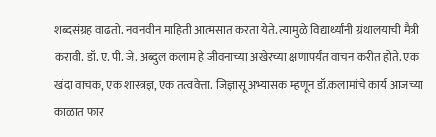शब्दसंग्रह वाढतो. नवनवीन माहिती आत्मसात करता येते. त्यामुळे विद्यार्थ्यांनी ग्रंथालयाची मैत्री करावी. डॉ. ए. पी. जे. अब्दुल कलाम हे जीवनाच्या अखेरच्या क्षणापर्यंत वाचन करीत होते. एक खंदा वाचक, एक शास्त्रज्ञ, एक तत्ववेत्ता. जिज्ञासू अभ्यासक म्हणून डॉ.कलामांचे कार्य आजच्या काळात फार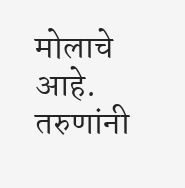मोलाचे आहे. तरुणांनी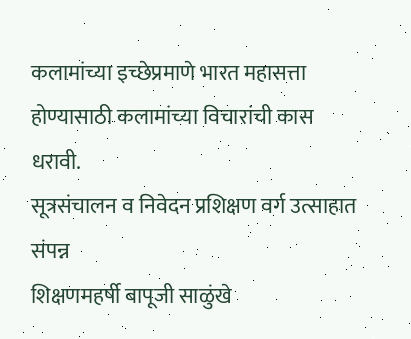कलामांच्या इच्छेप्रमाणे भारत महासत्ता होण्यासाठी कलामांच्या विचारांची कास धरावी.
सूत्रसंचालन व निवेदन प्रशिक्षण वर्ग उत्साहात संपन्न
शिक्षणमहर्षी बापूजी साळुंखे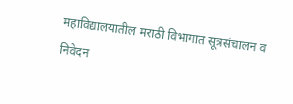महाविद्यालयातील मराठी विभागात सूत्रसंचालन व निवेदन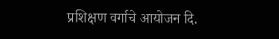प्रशिक्षण वर्गाचे आयोजन दि.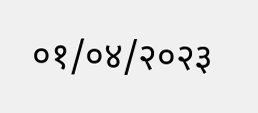०१/०४/२०२३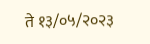ते १३/०५/२०२३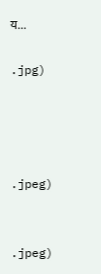य...

.jpg)




.jpeg)


.jpeg)